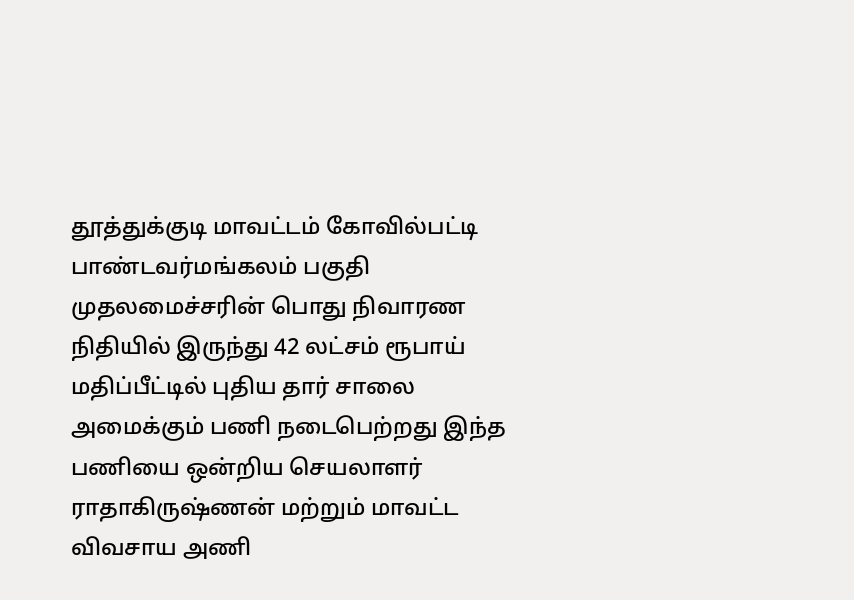தூத்துக்குடி மாவட்டம் கோவில்பட்டி பாண்டவர்மங்கலம் பகுதி முதலமைச்சரின் பொது நிவாரண நிதியில் இருந்து 42 லட்சம் ரூபாய் மதிப்பீட்டில் புதிய தார் சாலை அமைக்கும் பணி நடைபெற்றது இந்த பணியை ஒன்றிய செயலாளர் ராதாகிருஷ்ணன் மற்றும் மாவட்ட விவசாய அணி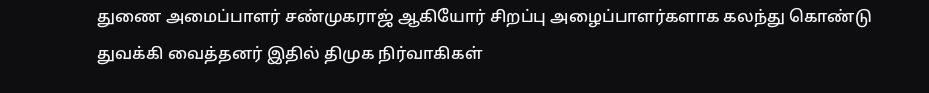துணை அமைப்பாளர் சண்முகராஜ் ஆகியோர் சிறப்பு அழைப்பாளர்களாக கலந்து கொண்டு துவக்கி வைத்தனர் இதில் திமுக நிர்வாகிகள்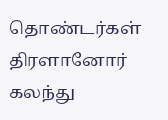தொண்டர்கள் திரளானோர் கலந்து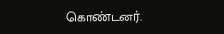கொண்டனர்.